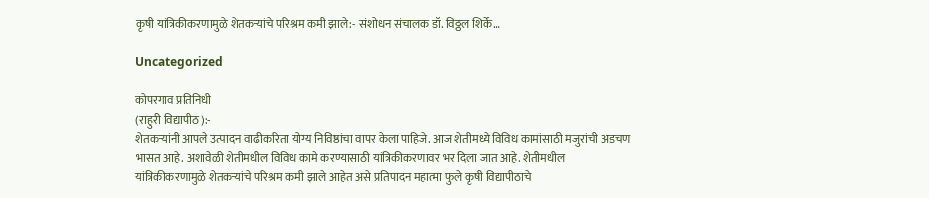कृषी यांत्रिकीकरणामुळे शेतकऱ्यांचे परिश्रम कमी झाले:- संशोधन संचालक डॉ. विठ्ठल शिर्के…

Uncategorized

कोपरगाव प्रतिनिधी
(राहुरी विद्यापीठ):-
शेतकऱ्यांनी आपले उत्पादन वाढीकरिता योग्य निविष्ठांचा वापर केला पाहिजे. आज शेतीमध्ये विविध कामांसाठी मजुरांची अडचण भासत आहे. अशावेळी शेतीमधील विविध कामे करण्यासाठी यांत्रिकीकरणावर भर दिला जात आहे. शेतीमधील यांत्रिकीकरणामुळे शेतकऱ्यांचे परिश्रम कमी झाले आहेत असे प्रतिपादन महात्मा फुले कृषी विद्यापीठाचे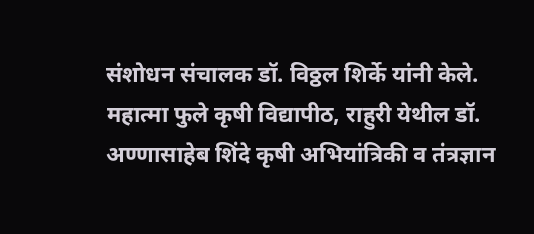संशोधन संचालक डॉ. विठ्ठल शिर्के यांनी केले.
महात्मा फुले कृषी विद्यापीठ, राहुरी येथील डॉ. अण्णासाहेब शिंदे कृषी अभियांत्रिकी व तंत्रज्ञान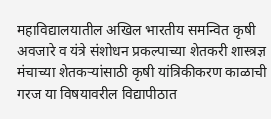महाविद्यालयातील अखिल भारतीय समन्वित कृषी अवजारे व यंत्रे संशोधन प्रकल्पाच्या शेतकरी शास्त्रज्ञ मंचाच्या शेतकऱ्यांसाठी कृषी यांत्रिकीकरण काळाची गरज या विषयावरील विद्यापीठात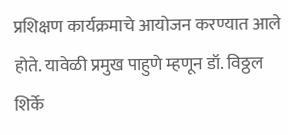प्रशिक्षण कार्यक्रमाचे आयोजन करण्यात आले होते. यावेळी प्रमुख पाहुणे म्हणून डॉ. विठ्ठल शिर्के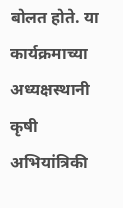बोलत होते. या कार्यक्रमाच्या अध्यक्षस्थानी कृषी अभियांत्रिकी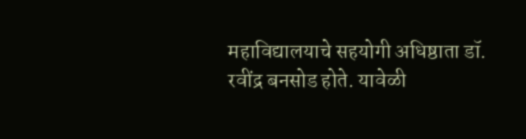महाविद्यालयाचे सहयोगी अधिष्ठाता डॉ. रवींद्र बनसोड होते. यावेळी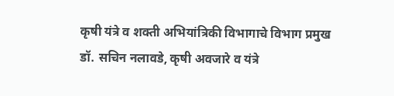कृषी यंत्रे व शक्ती अभियांत्रिकी विभागाचे विभाग प्रमुख डॉ. सचिन नलावडे, कृषी अवजारे व यंत्रे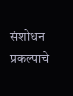संशोधन प्रकल्पाचे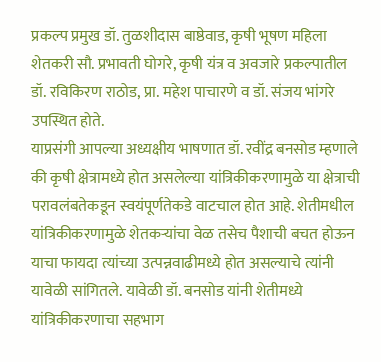प्रकल्प प्रमुख डॉ. तुळशीदास बाष्ठेवाड, कृषी भूषण महिला शेतकरी सौ. प्रभावती घोगरे, कृषी यंत्र व अवजारे प्रकल्पातील डॉ. रविकिरण राठोड, प्रा. महेश पाचारणे व डॉ. संजय भांगरे उपस्थित होते.
याप्रसंगी आपल्या अध्यक्षीय भाषणात डॉ. रवींद्र बनसोड म्हणाले की कृषी क्षेत्रामध्ये होत असलेल्या यांत्रिकीकरणामुळे या क्षेत्राची परावलंबतेकडून स्वयंपूर्णतेकडे वाटचाल होत आहे. शेतीमधील यांत्रिकीकरणामुळे शेतकऱ्यांचा वेळ तसेच पैशाची बचत होऊन याचा फायदा त्यांच्या उत्पन्नवाढीमध्ये होत असल्याचे त्यांनी यावेळी सांगितले. यावेळी डॉ. बनसोड यांनी शेतीमध्ये यांत्रिकीकरणाचा सहभाग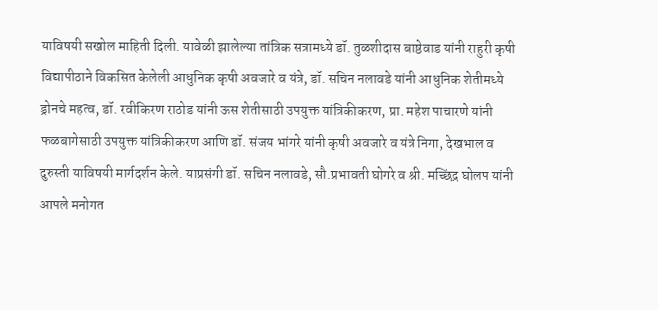याविषयी सखोल माहिती दिली. यावेळी झालेल्या तांत्रिक सत्रामध्ये डॉ. तुळशीदास बाष्ठेवाड यांनी राहुरी कृषी विद्यापीठाने विकसित केलेली आधुनिक कृषी अवजारे व यंत्रे, डॉ. सचिन नलावडे यांनी आधुनिक शेतीमध्ये ड्रोनचे महत्व, डॉ. रवीकिरण राठोड यांनी ऊस शेतीसाठी उपयुक्त यांत्रिकीकरण, प्रा. महेश पाचारणे यांनी फळबागेसाठी उपयुक्त यांत्रिकीकरण आणि डॉ. संजय भांगरे यांनी कृषी अवजारे व यंत्रे निगा, देखभाल व दुरुस्ती याविषयी मार्गदर्शन केले. याप्रसंगी डॉ. सचिन नलावडे, सौ.प्रभावती घोगरे व श्री. मच्छिंद्र घोलप यांनी आपले मनोगत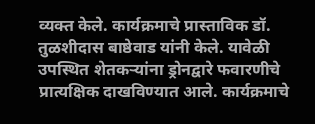व्यक्त केले. कार्यक्रमाचे प्रास्ताविक डॉ. तुळशीदास बाष्ठेवाड यांनी केले. यावेळी उपस्थित शेतकऱ्यांना ड्रोनद्वारे फवारणीचे प्रात्यक्षिक दाखविण्यात आले. कार्यक्रमाचे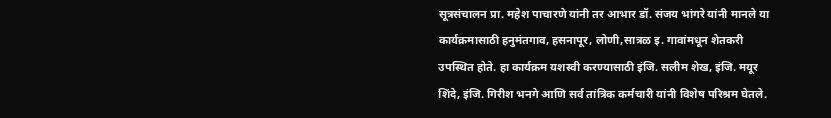सूत्रसंचालन प्रा. महेश पाचारणे यांनी तर आभार डॉ. संजय भांगरे यांनी मानले या कार्यक्रमासाठी हनुमंतगाव, हसनापूर, लोणी,सात्रळ इ. गावांमधून शेतकरी उपस्थित होते. हा कार्यक्रम यशस्वी करण्यासाठी इंजि. सलीम शेख, इंजि. मयूर शिंदे, इंजि. गिरीश भनगे आणि सर्व तांत्रिक कर्मचारी यांनी विशेष परिश्रम घेतले.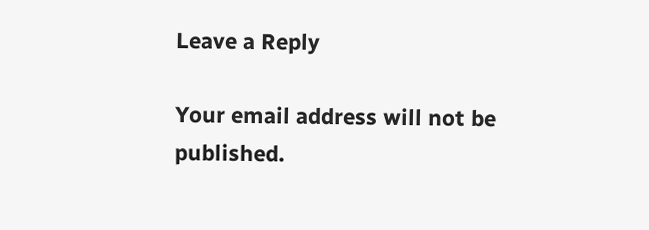Leave a Reply

Your email address will not be published.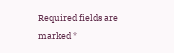Required fields are marked *